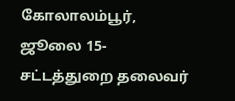கோலாலம்பூர், ஜூலை 15-
சட்டத்துறை தலைவர்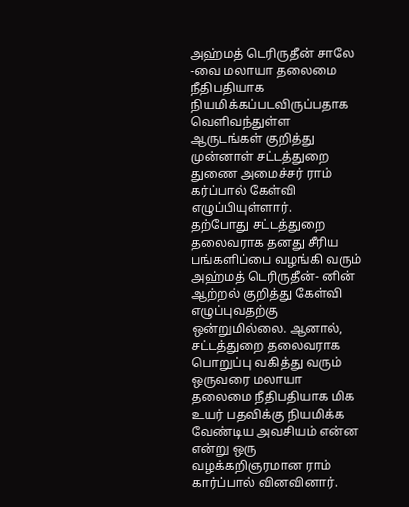அஹ்மத் டெரிருதீன் சாலே -வை மலாயா தலைமை நீதிபதியாக நியமிக்கப்படவிருப்பதாக வெளிவந்துள்ள ஆருடங்கள் குறித்து முன்னாள் சட்டத்துறை துணை அமைச்சர் ராம் கர்ப்பால் கேள்வி எழுப்பியுள்ளார்.
தற்போது சட்டத்துறை தலைவராக தனது சீரிய பங்களிப்பை வழங்கி வரும் அஹ்மத் டெரிருதீன்- னின் ஆற்றல் குறித்து கேள்வி எழுப்புவதற்கு ஒன்றுமில்லை. ஆனால், சட்டத்துறை தலைவராக பொறுப்பு வகித்து வரும் ஒருவரை மலாயா தலைமை நீதிபதியாக மிக உயர் பதவிக்கு நியமிக்க வேண்டிய அவசியம் என்ன என்று ஒரு வழக்கறிஞரமான ராம் கார்ப்பால் வினவினார்.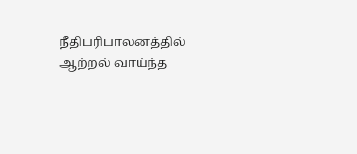நீதிபரிபாலனத்தில் ஆற்றல் வாய்ந்த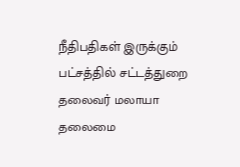நீதிபதிகள் இருக்கும் பட்சத்தில் சட்டத்துறை தலைவர் மலாயா தலைமை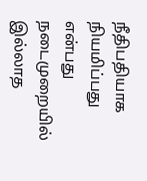நீதிபதியாக நியமிப்பது என்பது நடைமுறையில் இல்லாத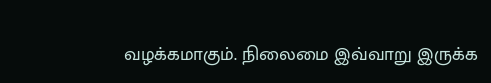வழக்கமாகும். நிலைமை இவ்வாறு இருக்க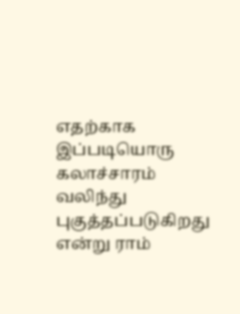எதற்காக இப்படியொரு கலாச்சாரம் வலிந்து புகுத்தப்படுகிறது என்று ராம்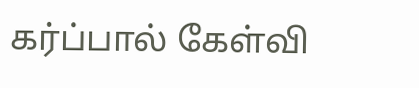கர்ப்பால் கேள்வி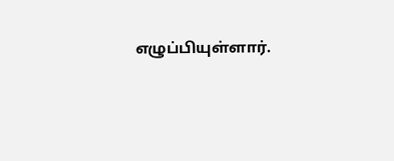எழுப்பியுள்ளார்.